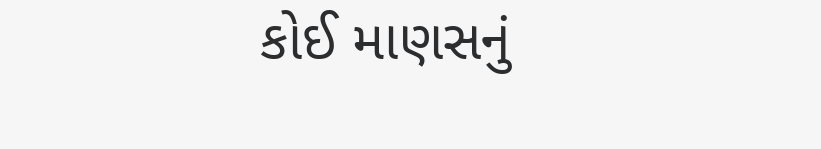કોઈ માણસનું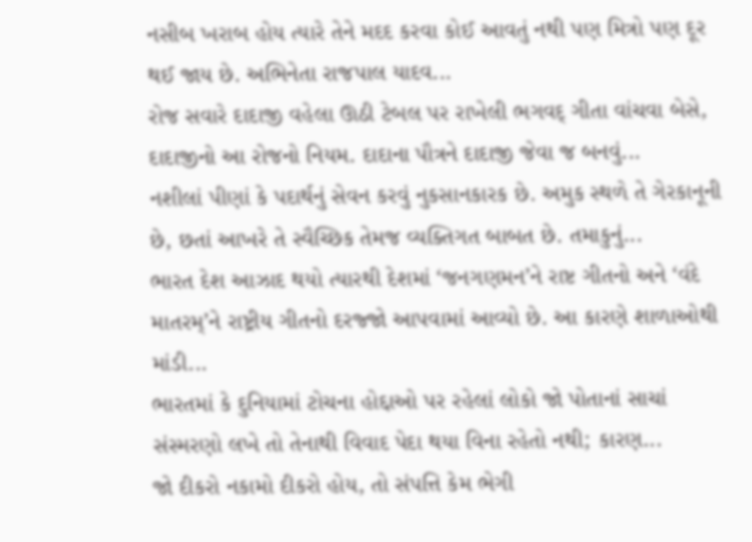નસીબ ખરાબ હોય ત્યારે તેને મદદ કરવા કોઈ આવતું નથી પણ મિત્રો પણ દૂર થઈ જાય છે. અભિનેતા રાજપાલ યાદવ...
રોજ સવારે દાદાજી વહેલા ઊઠી ટેબલ પર રાખેલી ભગવદ્ ગીતા વાંચવા બેસે, દાદાજીનો આ રોજનો નિયમ. દાદાના પૌત્રને દાદાજી જેવા જ બનવું...
નશીલાં પીણાં કે પદાર્થનું સેવન કરવું નુકસાનકારક છે. અમુક સ્થળે તે ગેરકાનૂની છે, છતાં આખરે તે સ્વૈચ્છિક તેમજ વ્યક્તિગત બાબત છે. તમાકુનું...
ભારત દેશ આઝાદ થયો ત્યારથી દેશમાં ‘જનગણમન’ને રાષ્ટ ગીતનો અને ‘વંદે માતરમ્’ને રાષ્ટ્રીય ગીતનો દરજ્જો આપવામાં આવ્યો છે. આ કારણે શાળાઓથી માંડી...
ભારતમાં કે દુનિયામાં ટોચના હોદ્દાઓ પર રહેલાં લોકો જો પોતાનાં સાચાં સંસ્મરણો લખે તો તેનાથી વિવાદ પેદા થયા વિના રહેતો નથી; કારણ...
જો દીકરો નકામો દીકરો હોય, તો સંપત્તિ કેમ ભેગી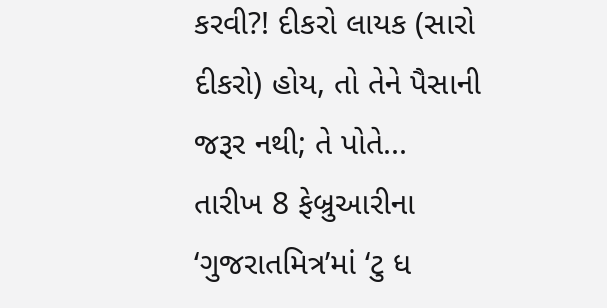કરવી?! દીકરો લાયક (સારો દીકરો) હોય, તો તેને પૈસાની જરૂર નથી; તે પોતે...
તારીખ 8 ફેબ્રુઆરીના ‘ગુજરાતમિત્ર’માં ‘ટુ ધ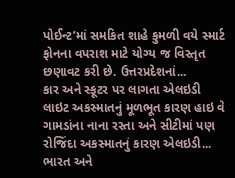પોઈન્ટ’માં સમકિત શાહે કુમળી વયે સ્માર્ટ ફોનના વપરાશ માટે યોગ્ય જ વિસ્તૃત છણાવટ કરી છે. ઉત્તરપ્રદેશનાં...
કાર અને સ્કૂટર પર લાગતા એલઇડી લાઇટ અકસ્માતનું મૂળભૂત કારણ હાઇ વે ગામડાંના નાના રસ્તા અને સીટીમાં પણ રોજિંદા અકસ્માતનું કારણ એલઇડી...
ભારત અને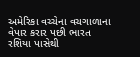અમેરિકા વચ્ચેના વચગાળાના વેપાર કરાર પછી ભારત રશિયા પાસેથી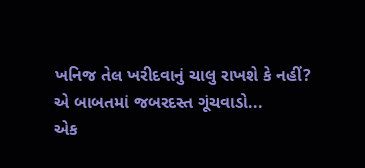ખનિજ તેલ ખરીદવાનું ચાલુ રાખશે કે નહીં? એ બાબતમાં જબરદસ્ત ગૂંચવાડો...
એક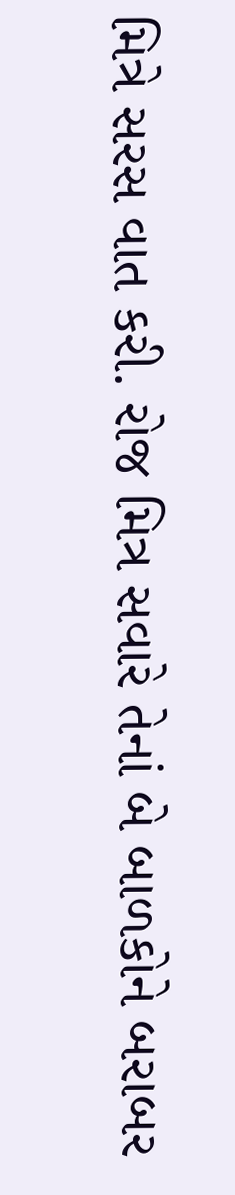મિત્રે સરસ વાત કરી. રોજ મિત્ર સવારે તેનાં બે બાળકોને બરાબર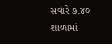સવારે ૭.૪૦ શાળામાં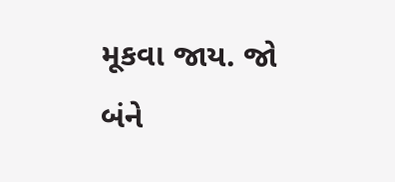મૂકવા જાય. જો બંને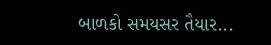બાળકો સમયસર તૈયાર...